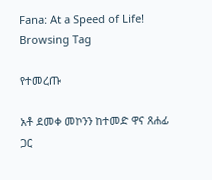Fana: At a Speed of Life!
Browsing Tag

የተመረጡ

አቶ ደመቀ መኮንን ከተመድ ዋና ጸሐፊ ጋር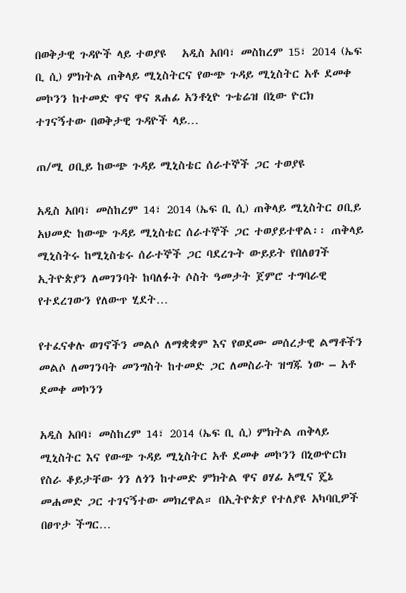በወቅታዊ ጉዳዮች ላይ ተወያዩ   አዲስ አበባ፣ መስከረም 15፣ 2014 (ኤፍ ቢ ሲ) ምክትል ጠቅላይ ሚኒስትርና የውጭ ጉዳይ ሚኒስትር አቶ ደመቀ መኮንን ከተመድ ዋና ዋና ጸሐፊ አንቶኒዮ ጉቴሬዝ በኒው ዮርክ ተገናኝተው በወቅታዊ ጉዳዮች ላይ…

ጠ/ሚ ዐቢይ ከውጭ ጉዳይ ሚኒስቴር ሰራተኞች ጋር ተወያዩ

አዲስ አበባ፣ መስከረም 14፣ 2014 (ኤፍ ቢ ሲ) ጠቅላይ ሚኒስትር ዐቢይ አህመድ ከውጭ ጉዳይ ሚኒስቴር ሰራተኞች ጋር ተወያይተዋል፡፡ ጠቅላይ ሚኒስትሩ ከሚኒስቴሩ ሰራተኞች ጋር ባደረጉት ውይይት የበለፀገች ኢትዮጵያን ለመገንባት ከባለፉት ሶስት ዓመታት ጀምሮ ተግባራዊ የተደረገውን የለውጥ ሂደት…

የተፈናቀሉ ወገኖችን መልሶ ለማቋቋም እና የወደሙ መሰረታዊ ልማቶችን መልሶ ለመገንባት መንግስት ከተመድ ጋር ለመስራት ዝግጁ ነው – አቶ ደመቀ መኮንን

አዲስ አበባ፣ መስከረም 14፣ 2014 (ኤፍ ቢ ሲ) ምክትል ጠቅላይ ሚኒስትር እና የውጭ ጉዳይ ሚኒስትር አቶ ደመቀ መኮንን በኒውዮርክ የስራ ቆይታቸው ጎን ለጎን ከተመድ ምክትል ዋና ፀሃፊ አሚና ጄኔ መሐመድ ጋር ተገናኝተው መክረዋል። በኢትዮጵያ የተለያዩ አካባቢዎች በፀጥታ ችግር…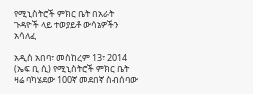የሚኒስትሮች ምክር ቤት በአራት ጉዳዮች ላይ ተወያይቶ ውሳኔዎችን አሳለፈ

አዲስ አበባ፣ መስከረም 13፣ 2014 (ኤፍ ቢ ሲ) የሚኒስትሮች ምክር ቤት ዛሬ ባካሄደው 100ኛ መደበኛ ስብሰባው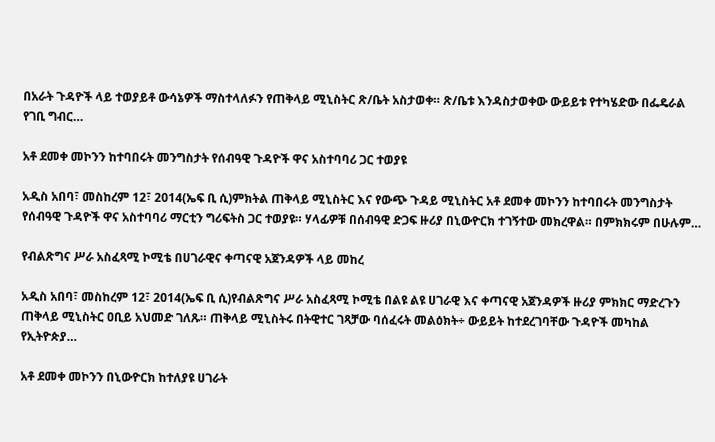በአራት ጉዳዮች ላይ ተወያይቶ ውሳኔዎች ማስተላለፉን የጠቅላይ ሚኒስትር ጽ/ቤት አስታወቀ። ጽ/ቤቱ እንዳስታወቀው ውይይቱ የተካሄድው በፌዴራል የገቢ ግብር…

አቶ ደመቀ መኮንን ከተባበሩት መንግስታት የሰብዓዊ ጉዳዮች ዋና አስተባባሪ ጋር ተወያዩ

አዲስ አበባ፣ መስከረም 12፣ 2014(ኤፍ ቢ ሲ)ምክትል ጠቅላይ ሚኒስትር እና የውጭ ጉዳይ ሚኒስትር አቶ ደመቀ መኮንን ከተባበሩት መንግስታት የሰብዓዊ ጉዳዮች ዋና አስተባባሪ ማርቲን ግሪፍትስ ጋር ተወያዩ። ሃላፊዎቹ በሰብዓዊ ድጋፍ ዙሪያ በኒውዮርክ ተገኝተው መክረዋል። በምክክሩም በሁሉም…

የብልጽግና ሥራ አስፈጻሚ ኮሚቴ በሀገራዊና ቀጣናዊ አጀንዳዎች ላይ መከረ

አዲስ አበባ፣ መስከረም 12፣ 2014(ኤፍ ቢ ሲ)የብልጽግና ሥራ አስፈጻሚ ኮሚቴ በልዩ ልዩ ሀገራዊ እና ቀጣናዊ አጀንዳዎች ዙሪያ ምክክር ማድረጉን ጠቅላይ ሚኒስትር ዐቢይ አህመድ ገለጹ። ጠቅላይ ሚኒስትሩ በትዊተር ገጻቻው ባሰፈሩት መልዕክት÷ ውይይት ከተደረገባቸው ጉዳዮች መካከል የኢትዮጵያ…

አቶ ደመቀ መኮንን በኒውዮርክ ከተለያዩ ሀገራት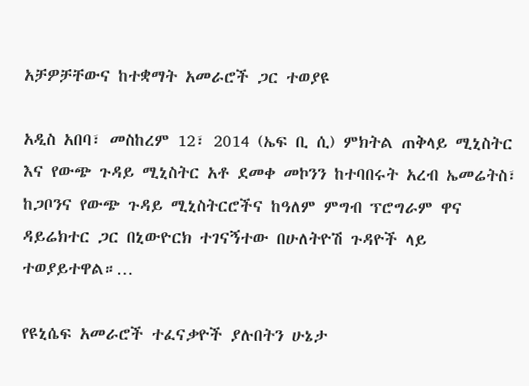አቻዎቻቸውና ከተቋማት አመራሮች ጋር ተወያዩ

አዲስ አበባ፣ መስከረም 12፣ 2014 (ኤፍ ቢ ሲ) ምክትል ጠቅላይ ሚኒስትር እና የውጭ ጉዳይ ሚኒስትር አቶ ደመቀ መኮንን ከተባበሩት አረብ ኤመሬትስ፣ ከጋቦንና የውጭ ጉዳይ ሚኒስትርሮችና ከዓለም ምግብ ፕሮግራም ዋና ዳይሬክተር ጋር በኒውዮርክ ተገናኝተው በሁለትዮሽ ጉዳዮች ላይ ተወያይተዋል።…

የዩኒሴፍ አመራሮች ተፈናቃዮች ያሉበትን ሁኔታ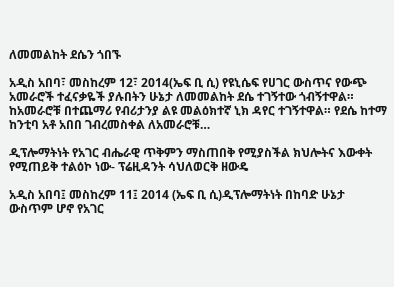ለመመልከት ደሴን ጎበኙ

አዲስ አበባ፣ መስከረም 12፣ 2014(ኤፍ ቢ ሲ) የዩኒሴፍ የሀገር ውስጥና የውጭ አመራሮች ተፈናቃዬች ያሉበትን ሁኔታ ለመመልከት ደሴ ተገኝተው ጎብኝተዋል። ከአመራሮቹ በተጨማሪ የብሪታንያ ልዩ መልዕክተኛ ኒክ ዳየር ተገኝተዋል። የደሴ ከተማ ከንቲባ አቶ አበበ ገብረመስቀል ለአመራሮቹ…

ዲፕሎማትነት የአገር ብሔራዊ ጥቅምን ማስጠበቅ የሚያስችል ክህሎትና እውቀት የሚጠይቅ ተልዕኮ ነው- ፕሬዚዳንት ሳህለወርቅ ዘውዴ

አዲስ አበባ፤ መስከረም 11፤ 2014 (ኤፍ ቢ ሲ)ዲፕሎማትነት በከባድ ሁኔታ ውስጥም ሆኖ የአገር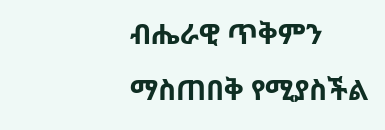ብሔራዊ ጥቅምን ማስጠበቅ የሚያስችል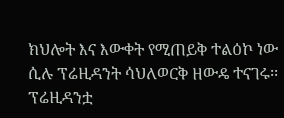ክህሎት እና እውቀት የሚጠይቅ ተልዕኮ ነው ሲሉ ፕሬዚዳንት ሳህለወርቅ ዘውዴ ተናገሩ፡፡ ፕሬዚዳንቷ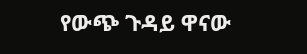የውጭ ጉዳይ ዋናው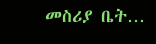መስሪያ ቤት…